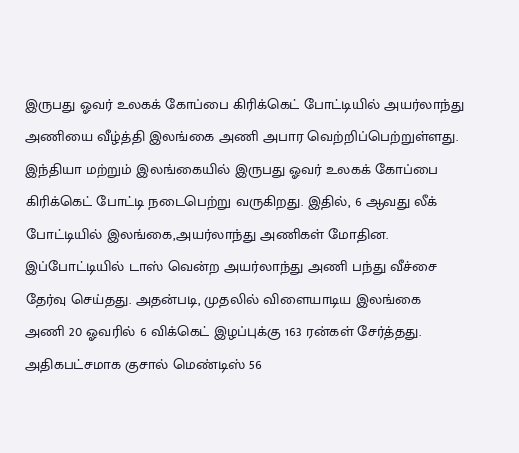இருபது ஓவர் உலகக் கோப்பை கிரிக்கெட் போட்டியில் அயர்லாந்து அணியை வீழ்த்தி இலங்கை அணி அபார வெற்றிப்பெற்றுள்ளது.
இந்தியா மற்றும் இலங்கையில் இருபது ஓவர் உலகக் கோப்பை கிரிக்கெட் போட்டி நடைபெற்று வருகிறது. இதில், 6 ஆவது லீக் போட்டியில் இலங்கை,அயர்லாந்து அணிகள் மோதின. இப்போட்டியில் டாஸ் வென்ற அயர்லாந்து அணி பந்து வீச்சை தேர்வு செய்தது. அதன்படி, முதலில் விளையாடிய இலங்கை அணி 20 ஓவரில் 6 விக்கெட் இழப்புக்கு 163 ரன்கள் சேர்த்தது.
அதிகபட்சமாக குசால் மெண்டிஸ் 56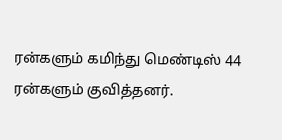ரன்களும் கமிந்து மெண்டிஸ் 44 ரன்களும் குவித்தனர்.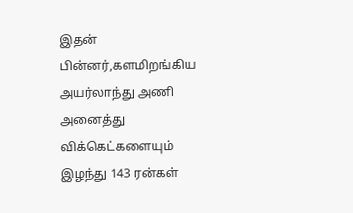இதன் பின்னர்,களமிறங்கிய அயர்லாந்து அணி அனைத்து விக்கெட்களையும் இழந்து 143 ரன்கள்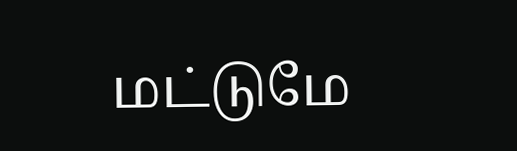மட்டுமே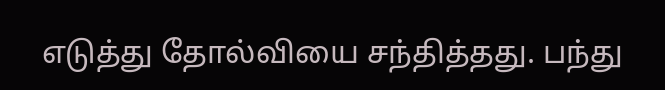எடுத்து தோல்வியை சந்தித்தது. பந்து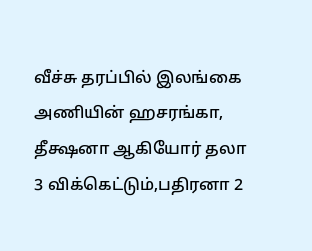வீச்சு தரப்பில் இலங்கை அணியின் ஹசரங்கா, தீக்ஷனா ஆகியோர் தலா 3 விக்கெட்டும்,பதிரனா 2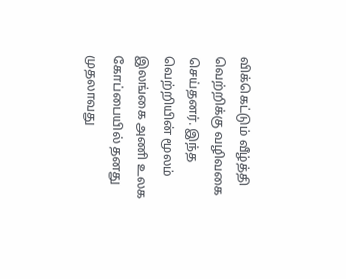விக்கெட்டும் வீழ்த்தி வெற்றிக்கு வழிவகை செய்தனர். இந்த வெற்றியின் மூலம் இலங்கை அணி உலக கோப்பையில் தனது முதலாவது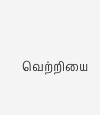வெற்றியை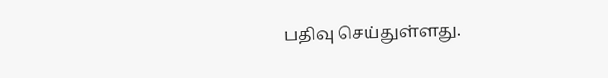பதிவு செய்துள்ளது.